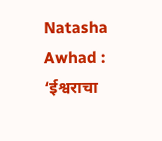Natasha Awhad : ‘ईश्वराचा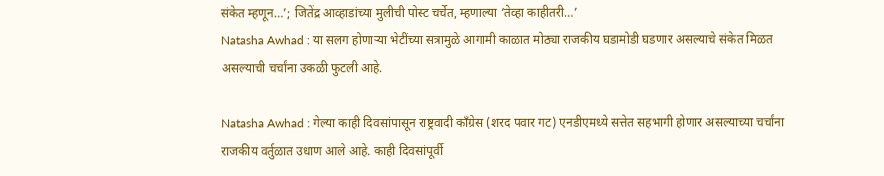संकेत म्हणून…’; जितेंद्र आव्हाडांच्या मुलीची पोस्ट चर्चेत, म्हणाल्या ‘तेव्हा काहीतरी…’
Natasha Awhad : या सलग होणाऱ्या भेटींच्या सत्रामुळे आगामी काळात मोठ्या राजकीय घडामोडी घडणार असल्याचे संकेत मिळत असल्याची चर्चांना उकळी फुटली आहे.

Natasha Awhad : गेल्या काही दिवसांपासून राष्ट्रवादी काँग्रेस (शरद पवार गट) एनडीएमध्ये सत्तेत सहभागी होणार असल्याच्या चर्चांना राजकीय वर्तुळात उधाण आले आहे. काही दिवसांपूर्वी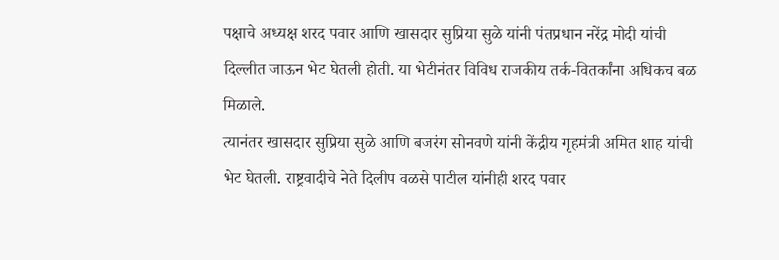पक्षाचे अध्यक्ष शरद पवार आणि खासदार सुप्रिया सुळे यांनी पंतप्रधान नरेंद्र मोदी यांची दिल्लीत जाऊन भेट घेतली होती. या भेटीनंतर विविध राजकीय तर्क-वितर्कांना अधिकच बळ मिळाले.
त्यानंतर खासदार सुप्रिया सुळे आणि बजरंग सोनवणे यांनी केंद्रीय गृहमंत्री अमित शाह यांची भेट घेतली. राष्ट्रवादीचे नेते दिलीप वळसे पाटील यांनीही शरद पवार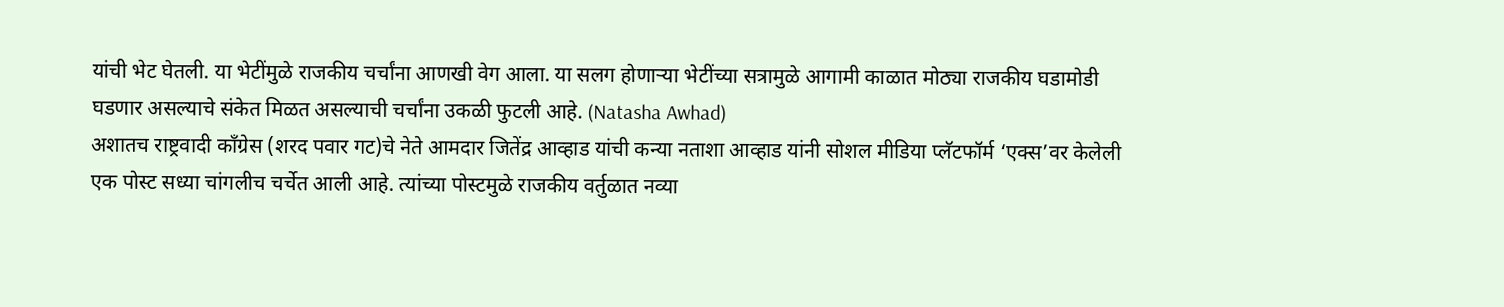यांची भेट घेतली. या भेटींमुळे राजकीय चर्चांना आणखी वेग आला. या सलग होणाऱ्या भेटींच्या सत्रामुळे आगामी काळात मोठ्या राजकीय घडामोडी घडणार असल्याचे संकेत मिळत असल्याची चर्चांना उकळी फुटली आहे. (Natasha Awhad)
अशातच राष्ट्रवादी काँग्रेस (शरद पवार गट)चे नेते आमदार जितेंद्र आव्हाड यांची कन्या नताशा आव्हाड यांनी सोशल मीडिया प्लॅटफॉर्म ‘एक्स’वर केलेली एक पोस्ट सध्या चांगलीच चर्चेत आली आहे. त्यांच्या पोस्टमुळे राजकीय वर्तुळात नव्या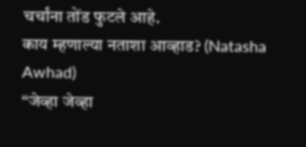चर्चांना तोंड फुटले आहे.
काय म्हणाल्या नताशा आव्हाड? (Natasha Awhad)
“जेव्हा जेव्हा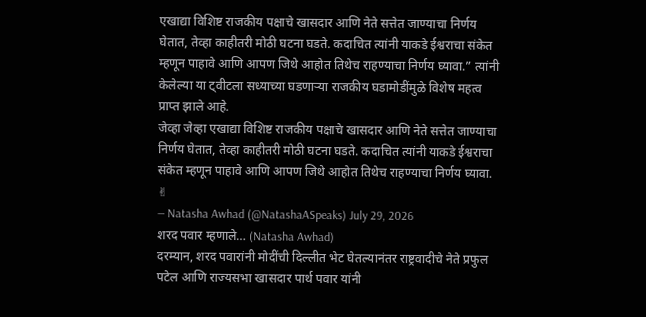एखाद्या विशिष्ट राजकीय पक्षाचे खासदार आणि नेते सत्तेत जाण्याचा निर्णय घेतात, तेव्हा काहीतरी मोठी घटना घडते. कदाचित त्यांनी याकडे ईश्वराचा संकेत म्हणून पाहावे आणि आपण जिथे आहोत तिथेच राहण्याचा निर्णय घ्यावा.” त्यांनी केलेल्या या ट्वीटला सध्याच्या घडणाऱ्या राजकीय घडामोडींमुळे विशेष महत्व प्राप्त झाले आहे.
जेव्हा जेव्हा एखाद्या विशिष्ट राजकीय पक्षाचे खासदार आणि नेते सत्तेत जाण्याचा निर्णय घेतात, तेव्हा काहीतरी मोठी घटना घडते. कदाचित त्यांनी याकडे ईश्वराचा संकेत म्हणून पाहावे आणि आपण जिथे आहोत तिथेच राहण्याचा निर्णय घ्यावा. ✌
— Natasha Awhad (@NatashaASpeaks) July 29, 2026
शरद पवार म्हणाले… (Natasha Awhad)
दरम्यान, शरद पवारांनी मोदींची दिल्लीत भेट घेतल्यानंतर राष्ट्रवादीचे नेते प्रफुल पटेल आणि राज्यसभा खासदार पार्थ पवार यांनी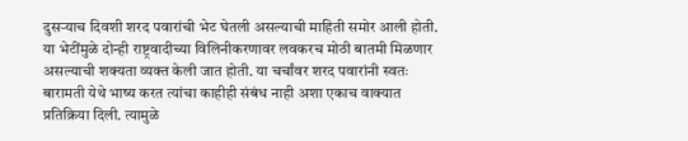दुसऱ्याच दिवशी शरद पवारांची भेट घेतली असल्याची माहिती समोर आली होती. या भेटींमुळे दोन्ही राष्ट्रवादीच्या विलिनीकरणावर लवकरच मोठी बातमी मिळणार असल्याची शक्यता व्यक्त केली जात होती. या चर्चांवर शरद पवारांनी स्वतः बारामती येथे भाष्य करत त्यांचा काहीही संबंध नाही अशा एकाच वाक्यात प्रतिक्रिया दिली. त्यामुळे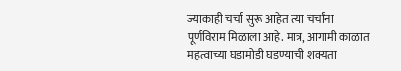ज्याकाही चर्चा सुरू आहेत त्या चर्चांना पूर्णविराम मिळाला आहे. मात्र, आगामी काळात महत्वाच्या घडामोडी घडण्याची शक्यता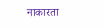नाकारता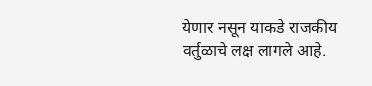येणार नसून याकडे राजकीय वर्तुळाचे लक्ष लागले आहे.